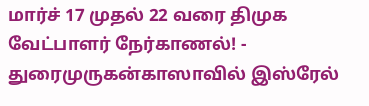மார்ச் 17 முதல் 22 வரை திமுக வேட்பாளர் நேர்காணல்! - துரைமுருகன்காஸாவில் இஸ்ரேல்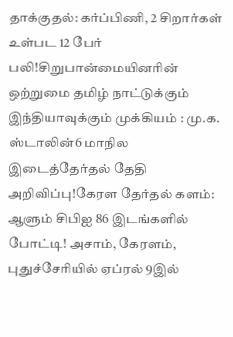தாக்குதல்: கர்ப்பிணி, 2 சிறார்கள் உள்பட 12 பேர் பலி!சிறுபான்மையினரின் ஒற்றுமை தமிழ் நாட்டுக்கும் இந்தியாவுக்கும் முக்கியம் : மு.க. ஸ்டாலின்6 மாநில இடைத்தேர்தல் தேதி அறிவிப்பு!கேரள தேர்தல் களம்: ஆளும் சிபிஐ 86 இடங்களில் போட்டி! அசாம், கேரளம், புதுச்சேரியில் ஏப்ரல் 9இல்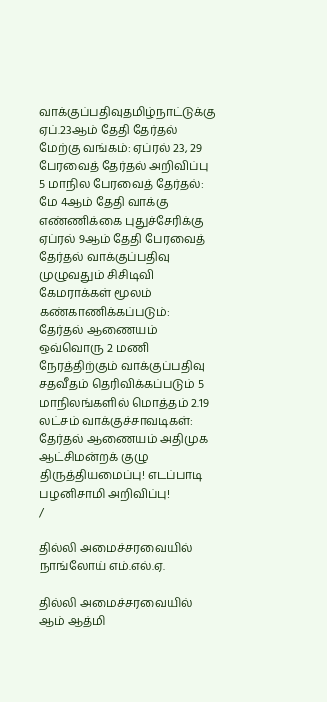வாக்குப்பதிவுதமிழ்நாட்டுக்கு ஏப்.23ஆம் தேதி தேர்தல் மேற்கு வங்கம்: ஏப்ரல் 23, 29 பேரவைத் தேர்தல் அறிவிப்பு 5 மாநில பேரவைத் தேர்தல்: மே 4ஆம் தேதி வாக்கு எண்ணிக்கை புதுச்சேரிக்கு ஏப்ரல் 9ஆம் தேதி பேரவைத் தேர்தல் வாக்குப்பதிவு முழுவதும் சிசிடிவி கேமராக்கள் மூலம் கண்காணிக்கப்படும்: தேர்தல் ஆணையம் ஒவ்வொரு 2 மணி நேரத்திற்கும் வாக்குப்பதிவு சதவீதம் தெரிவிக்கப்படும் 5 மாநிலங்களில் மொத்தம் 2.19 லட்சம் வாக்குச்சாவடிகள்: தேர்தல் ஆணையம் அதிமுக ஆட்சிமன்றக் குழு திருத்தியமைப்பு! எடப்பாடி பழனிசாமி அறிவிப்பு!
/

தில்லி அமைச்சரவையில் நாங்லோய் எம்.எல்.ஏ.

தில்லி அமைச்சரவையில் ஆம் ஆத்மி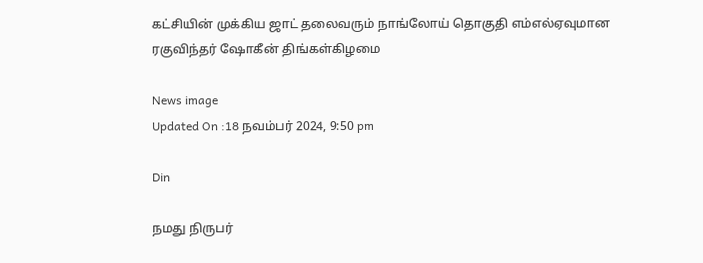கட்சியின் முக்கிய ஜாட் தலைவரும் நாங்லோய் தொகுதி எம்எல்ஏவுமான ரகுவிந்தர் ஷோகீன் திங்கள்கிழமை

News image
Updated On :18 நவம்பர் 2024, 9:50 pm

Din

நமது நிருபர்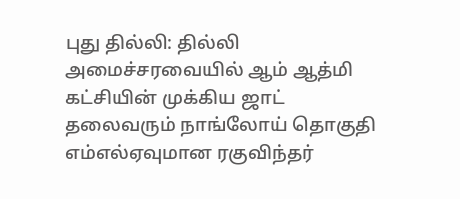புது தில்லி: தில்லி அமைச்சரவையில் ஆம் ஆத்மி கட்சியின் முக்கிய ஜாட் தலைவரும் நாங்லோய் தொகுதி எம்எல்ஏவுமான ரகுவிந்தர்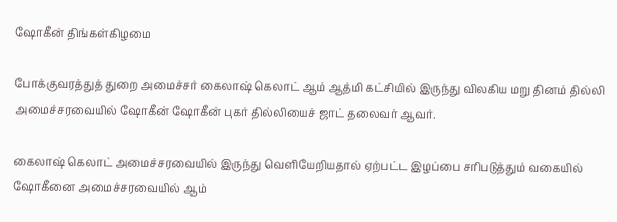ஷோகீன் திங்கள்கிழமை

போக்குவரத்துத் துறை அமைச்சர் கைலாஷ் கெலாட் ஆம் ஆத்மி கட்சியில் இருந்து விலகிய மறு தினம் தில்லி அமைச்சரவையில் ஷோகீன் ஷோகீன் புகர் தில்லியைச் ஜாட் தலைவர் ஆவர்.

கைலாஷ் கெலாட் அமைச்சரவையில் இருந்து வெளியேறியதால் ஏற்பட்ட இழப்பை சரிபடுத்தும் வகையில் ஷோகீனை அமைச்சரவையில் ஆம்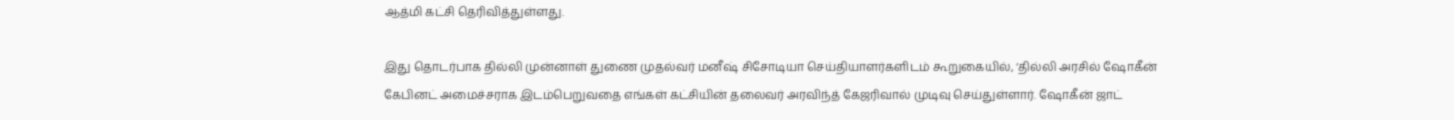ஆத்மி கட்சி தெரிவித்துள்ளது.

இது தொடர்பாக தில்லி முன்னாள் துணை முதல்வர் மனீஷ் சிசோடியா செய்தியாளர்களிடம் கூறுகையில், ‘தில்லி அரசில் ஷோகீன் கேபினட் அமைச்சராக இடம்பெறுவதை எங்கள் கட்சியின் தலைவர் அரவிந்த் கேஜரிவால் முடிவு செய்துள்ளார். ஷோகீன் ஜாட்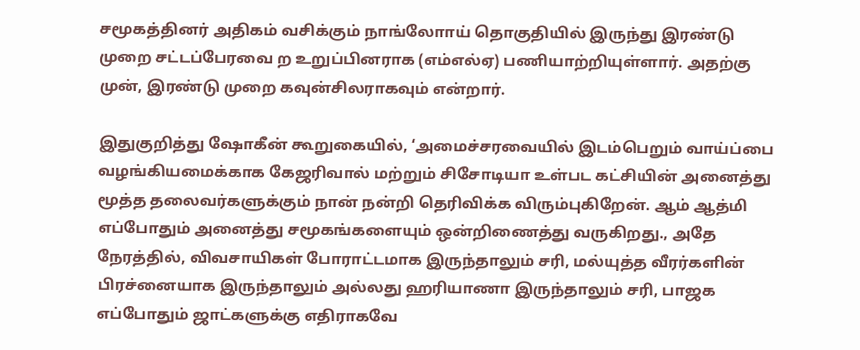சமூகத்தினர் அதிகம் வசிக்கும் நாங்லோாய் தொகுதியில் இருந்து இரண்டு முறை சட்டப்பேரவை ற உறுப்பினராக (எம்எல்ஏ) பணியாற்றியுள்ளார். அதற்கு முன், இரண்டு முறை கவுன்சிலராகவும் என்றார்.

இதுகுறித்து ஷோகீன் கூறுகையில், ‘அமைச்சரவையில் இடம்பெறும் வாய்ப்பை வழங்கியமைக்காக கேஜரிவால் மற்றும் சிசோடியா உள்பட கட்சியின் அனைத்து மூத்த தலைவர்களுக்கும் நான் நன்றி தெரிவிக்க விரும்புகிறேன். ஆம் ஆத்மி எப்போதும் அனைத்து சமூகங்களையும் ஒன்றிணைத்து வருகிறது., அதே நேரத்தில், விவசாயிகள் போராட்டமாக இருந்தாலும் சரி, மல்யுத்த வீரர்களின் பிரச்னையாக இருந்தாலும் அல்லது ஹரியாணா இருந்தாலும் சரி, பாஜக எப்போதும் ஜாட்களுக்கு எதிராகவே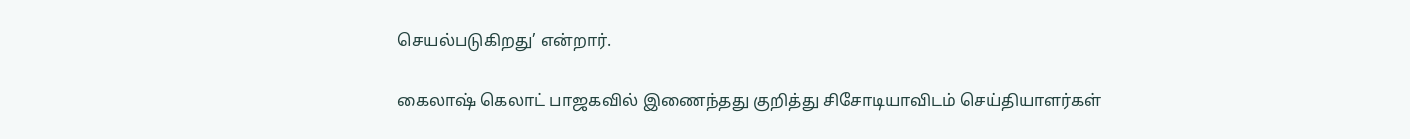செயல்படுகிறது’ என்றார்.

கைலாஷ் கெலாட் பாஜகவில் இணைந்தது குறித்து சிசோடியாவிடம் செய்தியாளர்கள்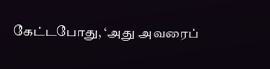கேட்டபோது, ‘அது அவரைப்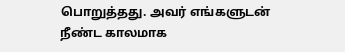பொறுத்தது. அவர் எங்களுடன் நீண்ட காலமாக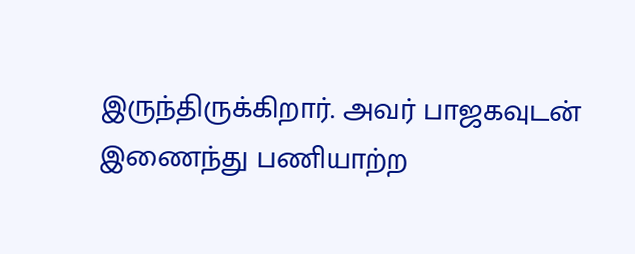இருந்திருக்கிறார். அவர் பாஜகவுடன் இணைந்து பணியாற்ற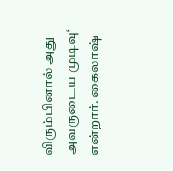விரும்பினால் அது அவருடைய முடிவு‘ என்றார். கைலாஷ்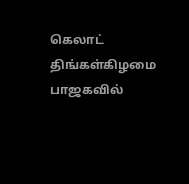கெலாட் திங்கள்கிழமை பாஜகவில்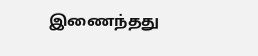இணைந்தது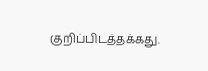குறிப்பிடத்தக்கது.